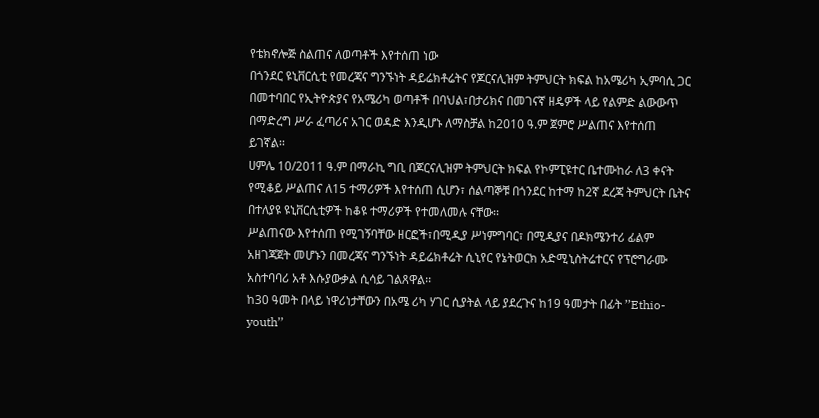የቴክኖሎጅ ስልጠና ለወጣቶች እየተሰጠ ነው
በጎንደር ዩኒቨርሲቲ የመረጃና ግንኙነት ዳይሬክቶሬትና የጆርናሊዝም ትምህርት ክፍል ከአሜሪካ ኢምባሲ ጋር በመተባበር የኢትዮጵያና የአሜሪካ ወጣቶች በባህል፣በታሪክና በመገናኛ ዘዴዎች ላይ የልምድ ልውውጥ በማድረግ ሥራ ፈጣሪና አገር ወዳድ እንዲሆኑ ለማስቻል ከ2010 ዓ.ም ጀምሮ ሥልጠና እየተሰጠ ይገኛል፡፡
ሀምሌ 10/2011 ዓ.ም በማራኪ ግቢ በጆርናሊዝም ትምህርት ክፍል የኮምፒዩተር ቤተሙከራ ለ3 ቀናት የሚቆይ ሥልጠና ለ15 ተማሪዎች እየተሰጠ ሲሆን፣ ሰልጣኞቹ በጎንደር ከተማ ከ2ኛ ደረጃ ትምህርት ቤትና በተለያዩ ዩኒቨርሲቲዎች ከቆዩ ተማሪዎች የተመለመሉ ናቸው፡፡
ሥልጠናው እየተሰጠ የሚገኝባቸው ዘርፎች፣በሚዲያ ሥነምግባር፣ በሚዲያና በዶክሜንተሪ ፊልም አዘገጃጀት መሆኑን በመረጃና ግንኙነት ዳይሬክቶሬት ሲኒየር የኔትወርክ አድሚኒስትሬተርና የፕሮግራሙ አስተባባሪ አቶ እሱያውቃል ሲሳይ ገልጸዋል፡፡
ከ30 ዓመት በላይ ነዋሪነታቸውን በአሜ ሪካ ሃገር ሲያትል ላይ ያደረጉና ከ19 ዓመታት በፊት ’’Ethio-youth’’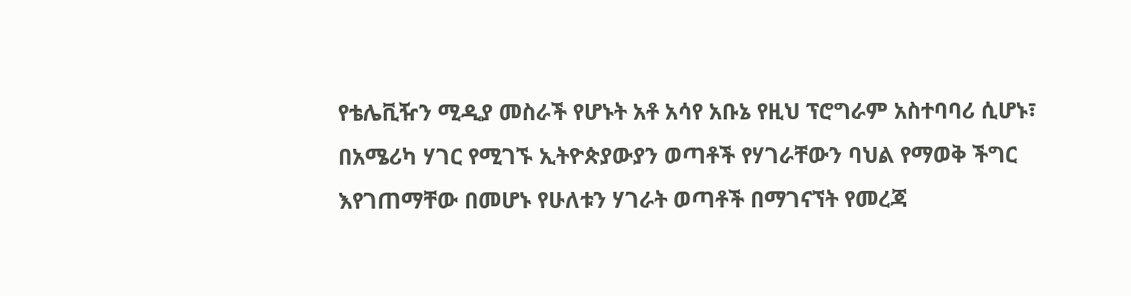የቴሌቪዥን ሚዲያ መስራች የሆኑት አቶ አሳየ አቡኔ የዚህ ፕሮግራም አስተባባሪ ሲሆኑ፣ በአሜሪካ ሃገር የሚገኙ ኢትዮጵያውያን ወጣቶች የሃገራቸውን ባህል የማወቅ ችግር እየገጠማቸው በመሆኑ የሁለቱን ሃገራት ወጣቶች በማገናኘት የመረጃ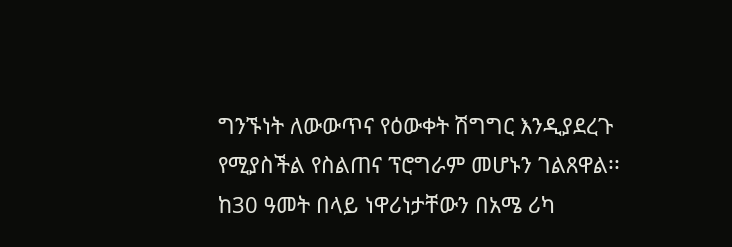ግንኙነት ለውውጥና የዕውቀት ሽግግር እንዲያደረጉ የሚያስችል የስልጠና ፕሮግራም መሆኑን ገልጸዋል፡፡
ከ30 ዓመት በላይ ነዋሪነታቸውን በአሜ ሪካ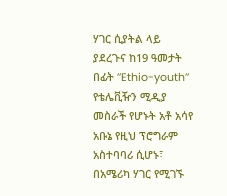ሃገር ሲያትል ላይ ያደረጉና ከ19 ዓመታት በፊት ’’Ethio-youth’’ የቴሌቪዥን ሚዲያ መስራች የሆኑት አቶ አሳየ አቡኔ የዚህ ፕሮግራም አስተባባሪ ሲሆኑ፣ በአሜሪካ ሃገር የሚገኙ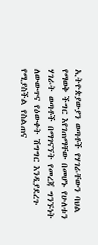ኢትዮጵያውያን ወጣቶች የሃገራቸውን ባህል የማወቅ ችግር እየገጠማቸው በመሆኑ የሁለቱን ሃገራት ወጣቶች በማገናኘት የመረጃ ግንኙነት ለውውጥና የዕውቀት ሽግግር እንዲያደረጉ የሚያስችል የስልጠና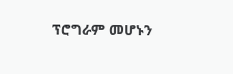ፕሮግራም መሆኑን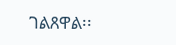ገልጸዋል፡፡